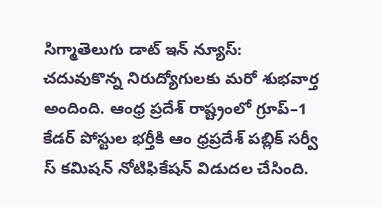సిగ్మాతెలుగు డాట్ ఇన్ న్యూస్: చదువుకొన్న నిరుద్యోగులకు మరో శుభవార్త అందింది. ఆంధ్ర ప్రదేశ్ రాష్ట్రంలో గ్రూప్–1 కేడర్ పోస్టుల భర్తీకి ఆం ధ్రప్రదేశ్ పబ్లిక్ సర్వీ స్ కమిషన్ నోటిఫికేషన్ విడుదల చేసింది.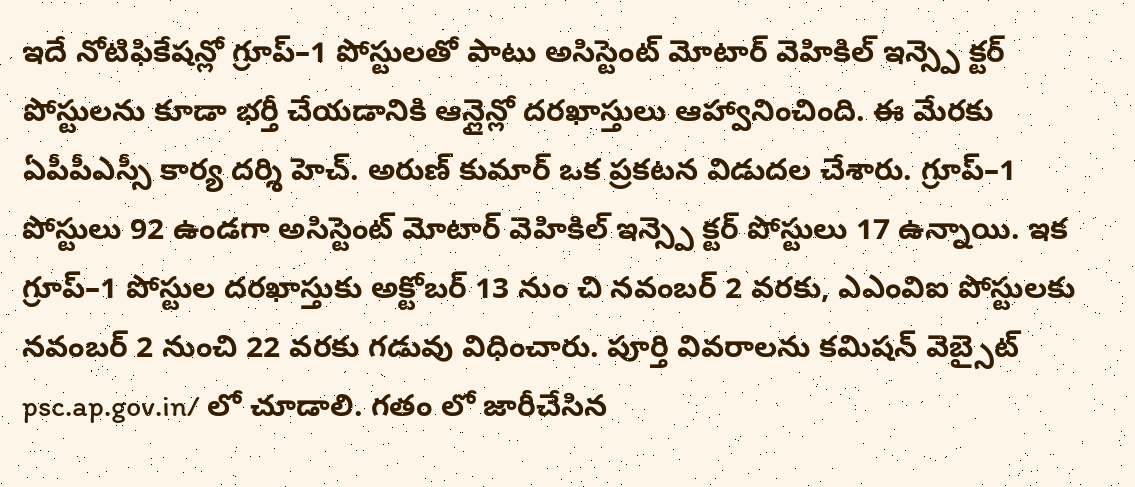ఇదే నోటిఫికేషన్లో గ్రూప్–1 పోస్టులతో పాటు అసిస్టెంట్ మోటార్ వెహికిల్ ఇన్స్పె క్టర్ పోస్టులను కూడా భర్తీ చేయడానికి ఆన్లైన్లో దరఖాస్తులు ఆహ్వానించింది. ఈ మేరకు ఏపీపీఎస్సీ కార్య దర్శి హెచ్. అరుణ్ కుమార్ ఒక ప్రకటన విడుదల చేశారు. గ్రూప్–1 పోస్టులు 92 ఉండగా అసిస్టెంట్ మోటార్ వెహికిల్ ఇన్స్పె క్టర్ పోస్టులు 17 ఉన్నాయి. ఇక గ్రూప్–1 పోస్టుల దరఖాస్తుకు అక్టోబర్ 13 నుం చి నవంబర్ 2 వరకు, ఎఎంవిఐ పోస్టులకు నవంబర్ 2 నుంచి 22 వరకు గడువు విధించారు. పూర్తి వివరాలను కమిషన్ వెబ్సైట్ psc.ap.gov.in/ లో చూడాలి. గతం లో జారీచేసిన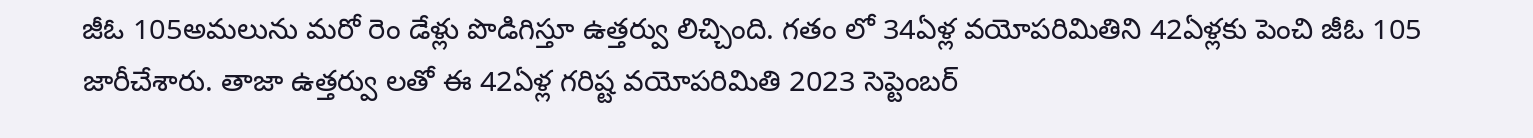జీఓ 105అమలును మరో రెం డేళ్లు పొడిగిస్తూ ఉత్తర్వు లిచ్చింది. గతం లో 34ఏళ్ల వయోపరిమితిని 42ఏళ్లకు పెంచి జీఓ 105 జారీచేశారు. తాజా ఉత్తర్వు లతో ఈ 42ఏళ్ల గరిష్ట వయోపరిమితి 2023 సెప్టెంబర్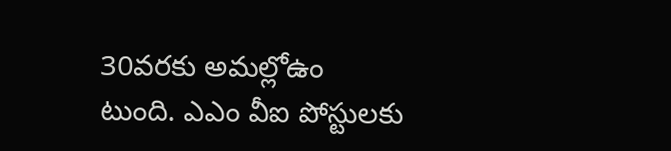30వరకు అమల్లోఉం టుంది. ఎఎం వీఐ పోస్టులకు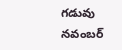గడువు నవంబర్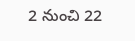2 నుంచి 22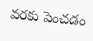వరకు పెంచడం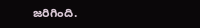జరిగింది.